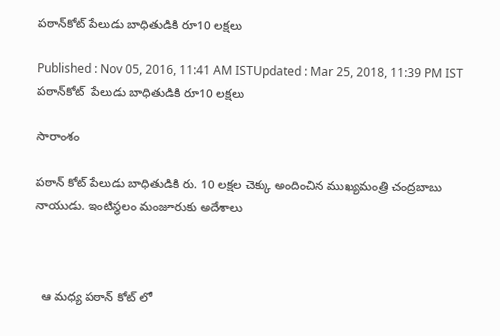పఠాన్‌కోట్ పేలుడు బాధితుడికి రూ10 లక్షలు

Published : Nov 05, 2016, 11:41 AM ISTUpdated : Mar 25, 2018, 11:39 PM IST
పఠాన్‌కోట్  పేలుడు బాధితుడికి రూ10 లక్షలు

సారాంశం

పఠాన్ కోట్ పేలుడు బాధితుడికి రు. 10 లక్షల చెక్కు అందించిన ముఖ్యమంత్రి చంద్రబాబు నాయుడు. ఇంటిస్థలం మంజూరుకు అదేశాలు



  ఆ మధ్య పఠాన్ కోట్ లో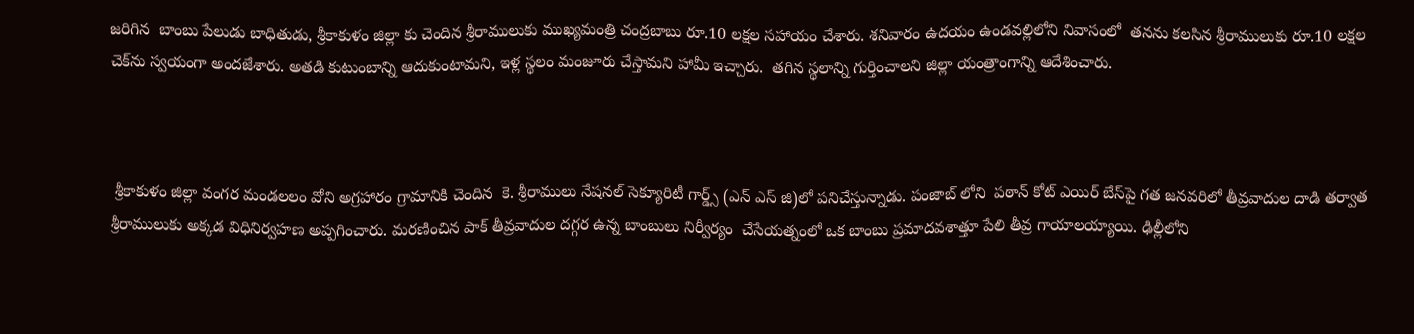జరిగిన  బాంబు పేలుడు బాధితుడు, శ్రీకాకుళం జిల్లా కు చెందిన శ్రీరాములుకు ముఖ్యమంత్రి చంద్రబాబు రూ.10 లక్షల సహాయం చేశారు. శనివారం ఉదయం ఉండవల్లిలోని నివాసంలో  తనను కలసిన శ్రీరాములుకు రూ.10 లక్షల చెక్‌ను స్వయంగా అందజేశారు. అతడి కుటుంబాన్ని ఆదుకుంటామని, ఇళ్ల స్థలం మంజూరు చేస్తామని హామీ ఇచ్చారు.  తగిన స్థలాన్ని గుర్తించాలని జిల్లా యంత్రాంగాన్ని ఆదేశించారు.



 శ్రీకాకుళం జిల్లా వంగర మండలలం వోని అగ్రహారం గ్రామానికి చెందిన  కె. శ్రీరాములు నేషనల్ సెక్యూరిటీ గార్డ్స్ (ఎన్ ఎస్ జి)లో పనిచేస్తున్నాడు. పంజాబ్ లోని  పఠాన్ కోట్ ఎయిర్ బేస్‌పై గత జనవరిలో తీవ్రవాదుల దాడి తర్వాత శ్రీరాములుకు అక్కడ విధినిర్వహణ అప్పగించారు. మరణించిన పాక్ తీవ్రవాదుల దగ్గర ఉన్న బాంబులు నిర్వీర్యం  చేసేయత్నంలో ఒక బాంబు ప్రమాదవశాత్తూ పేలి తీవ్ర గాయాలయ్యాయి. ఢిల్లీలోని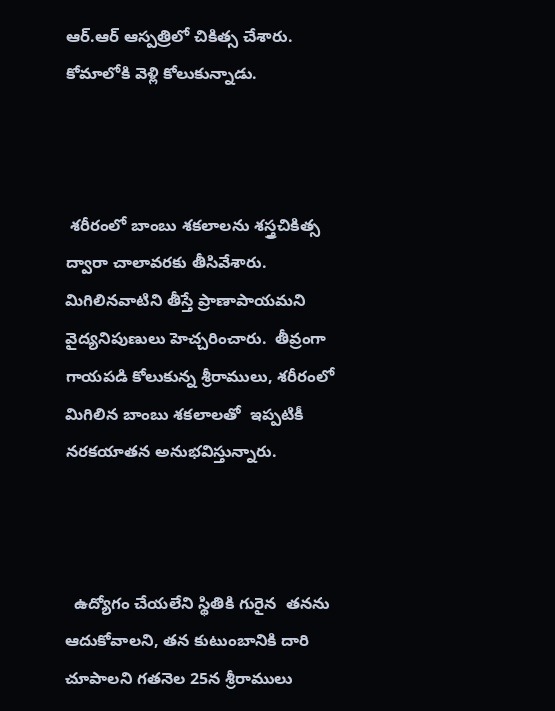ఆర్.ఆర్ ఆస్పత్రిలో చికిత్స చేశారు. కోమాలోకి వెళ్లి కోలుకున్నాడు.



 శరీరంలో బాంబు శకలాలను శస్త్రచికిత్స ద్వారా చాలావరకు తీసివేశారు. మిగిలినవాటిని తీస్తే ప్రాణాపాయమని వైద్యనిపుణులు హెచ్చరించారు.  తీవ్రంగా గాయపడి కోలుకున్న శ్రీరాములు, శరీరంలో మిగిలిన బాంబు శకలాలతో  ఇప్పటికీ నరకయాతన అనుభవిస్తున్నారు.



  ఉద్యోగం చేయలేని స్థితికి గురైన  తనను ఆదుకోవాలని, తన కుటుంబానికి దారి చూపాలని గతనెల 25న శ్రీరాములు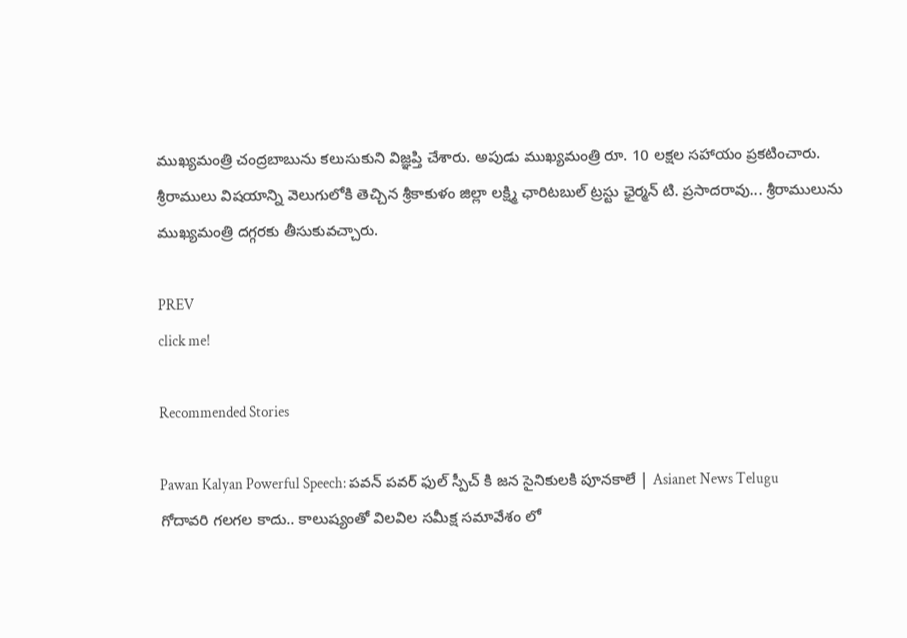ముఖ్యమంత్రి చంద్రబాబును కలుసుకుని విజ్ఞప్తి చేశారు. అపుడు ముఖ్యమంత్రి రూ. 10 లక్షల సహాయం ప్రకటించారు.  శ్రీరాములు విషయాన్ని వెలుగులోకి తెచ్చిన శ్రీకాకుళం జిల్లా లక్ష్మి ఛారిటబుల్ ట్రస్టు ఛైర్మన్ టి. ప్రసాదరావు... శ్రీరాములును ముఖ్యమంత్రి దగ్గరకు తీసుకువచ్చారు.

PREV
click me!

Recommended Stories

Pawan Kalyan Powerful Speech: పవన్ పవర్ ఫుల్ స్పీచ్ కి జన సైనికులకి పూనకాలే | Asianet News Telugu
గోదావరి గలగల కాదు.. కాలుష్యంతో విలవిల సమీక్ష సమావేశం లో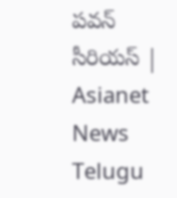పవన్ సీరియస్ | Asianet News Telugu